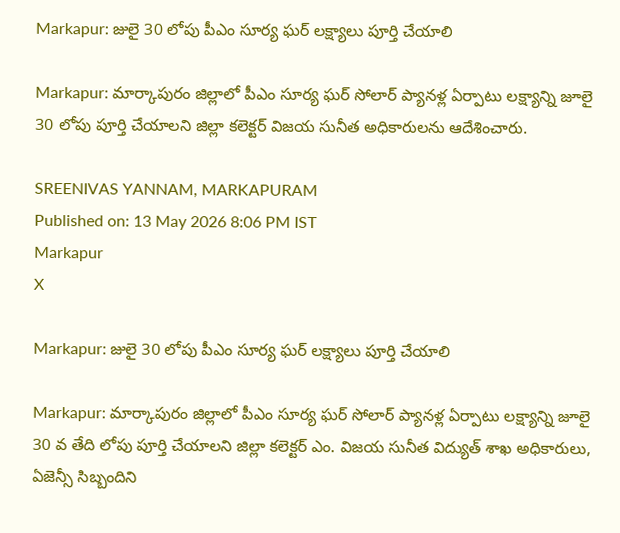Markapur: జులై 30 లోపు పీఎం సూర్య ఘర్ లక్ష్యాలు పూర్తి చేయాలి

Markapur: మార్కాపురం జిల్లాలో పీఎం సూర్య ఘర్ సోలార్ ప్యానళ్ల ఏర్పాటు లక్ష్యాన్ని జూలై 30 లోపు పూర్తి చేయాలని జిల్లా కలెక్టర్ విజయ సునీత అధికారులను ఆదేశించారు.

SREENIVAS YANNAM, MARKAPURAM
Published on: 13 May 2026 8:06 PM IST
Markapur
X

Markapur: జులై 30 లోపు పీఎం సూర్య ఘర్ లక్ష్యాలు పూర్తి చేయాలి

Markapur: మార్కాపురం జిల్లాలో పీఎం సూర్య ఘర్ సోలార్ ప్యానళ్ల ఏర్పాటు లక్ష్యాన్ని జూలై 30 వ తేది లోపు పూర్తి చేయాలని జిల్లా కలెక్టర్ ఎం. విజయ సునీత విద్యుత్ శాఖ అధికారులు, ఏజెన్సీ సిబ్బందిని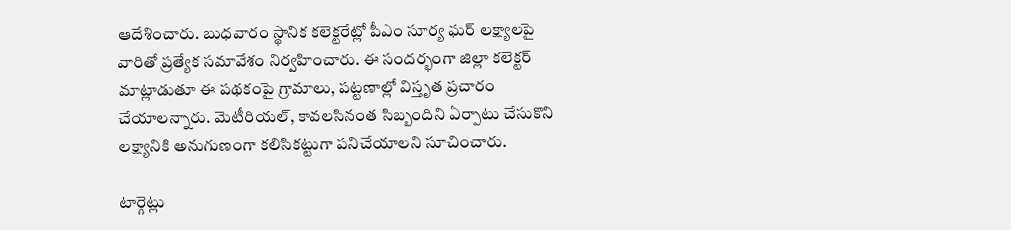ఆదేశించారు. బుధవారం స్థానిక కలెక్టరేట్లో పీఎం సూర్య ఘర్ లక్ష్యాలపై వారితో ప్రత్యేక సమావేశం నిర్వహించారు. ఈ సందర్భంగా జిల్లా కలెక్టర్ మాట్లాడుతూ ఈ పథకంపై గ్రామాలు, పట్టణాల్లో విస్తృత ప్రచారం చేయాలన్నారు. మెటీరియల్, కావలసినంత సిబ్బందిని ఏర్పాటు చేసుకొని లక్ష్యానికి అనుగుణంగా కలిసికట్టుగా పనిచేయాలని సూచించారు.

టార్గెట్లు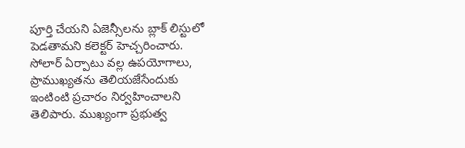పూర్తి చేయని ఏజెన్సీలను బ్లాక్ లిస్టులో పెడతామని కలెక్టర్ హెచ్చరించారు. సోలార్ ఏర్పాటు వల్ల ఉపయోగాలు, ప్రాముఖ్యతను తెలియజేసేందుకు ఇంటింటి ప్రచారం నిర్వహించాలని తెలిపారు. ముఖ్యంగా ప్రభుత్వ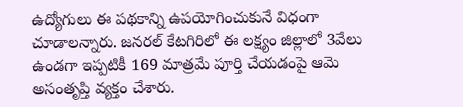ఉద్యోగులు ఈ పథకాన్ని ఉపయోగించుకునే విధంగా చూడాలన్నారు. జనరల్ కేటగిరిలో ఈ లక్ష్యం జిల్లాలో 3వేలు ఉండగా ఇప్పటికీ 169 మాత్రమే పూర్తి చేయడంపై ఆమె అసంతృప్తి వ్యక్తం చేశారు.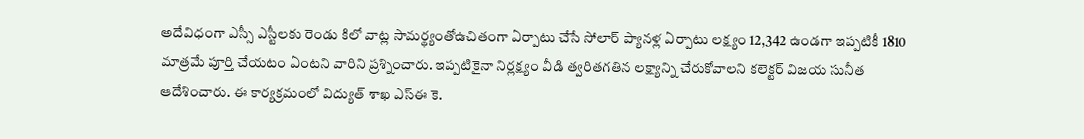అదేవిధంగా ఎస్సీ ఎస్టీలకు రెండు కిలో వాట్ల సామర్థ్యంతోఉచితంగా ఏర్పాటు చేసే సోలార్ ప్యానళ్ల ఏర్పాటు లక్ష్యం 12,342 ఉండగా ఇప్పటికీ 1810 మాత్రమే పూర్తి చేయటం ఏంటని వారిని ప్రశ్నించారు. ఇప్పటికైనా నిర్లక్ష్యం వీడి త్వరితగతిన లక్ష్యాన్ని చేరుకోవాలని కలెక్టర్ విజయ సునీత ఆదేశించారు. ఈ కార్యక్రమంలో విద్యుత్ శాఖ ఎస్ఈ కె.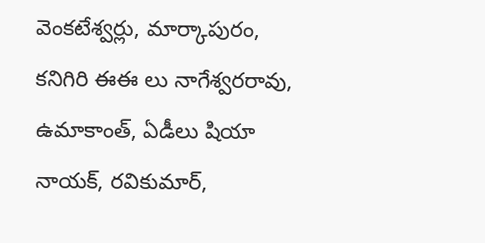వెంకటేశ్వర్లు, మార్కాపురం, కనిగిరి ఈఈ లు నాగేశ్వరరావు, ఉమాకాంత్, ఏడీలు షియా నాయక్, రవికుమార్,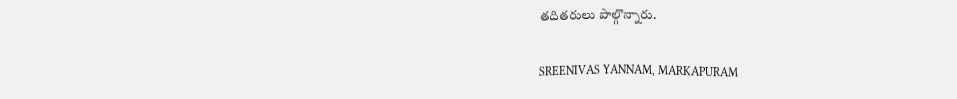తదితరులు పాల్గొన్నారు.

SREENIVAS YANNAM, MARKAPURAM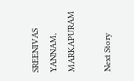SREENIVAS YANNAM, MARKAPURAM

Next Story